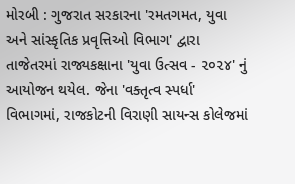મોરબી : ગુજરાત સરકારના 'રમતગમત, યુવા અને સાંસ્કૃતિક પ્રવૃત્તિઓ વિભાગ' દ્વારા તાજેતરમાં રાજ્યકક્ષાના 'યુવા ઉત્સવ - ૨૦૨૪' નું આયોજન થયેલ. જેના 'વક્તૃત્વ સ્પર્ધા' વિભાગમાં, રાજકોટની વિરાણી સાયન્સ કોલેજમાં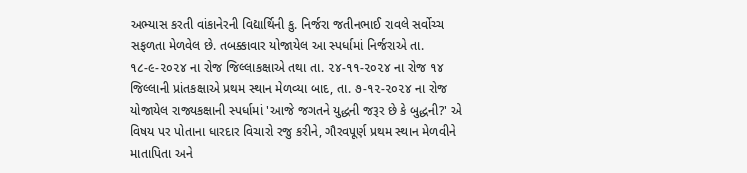અભ્યાસ કરતી વાંકાનેરની વિદ્યાર્થિની કુ. નિર્જરા જતીનભાઈ રાવલે સર્વોચ્ચ સફળતા મેળવેલ છે. તબક્કાવાર યોજાયેલ આ સ્પર્ધામાં નિર્જરાએ તા. ૧૮-૯-૨૦૨૪ ના રોજ જિલ્લાકક્ષાએ તથા તા. ૨૪-૧૧-૨૦૨૪ ના રોજ ૧૪ જિલ્લાની પ્રાંતકક્ષાએ પ્રથમ સ્થાન મેળવ્યા બાદ, તા. ૭-૧૨-૨૦૨૪ ના રોજ યોજાયેલ રાજ્યકક્ષાની સ્પર્ધામાં 'આજે જગતને યુદ્ધની જરૂર છે કે બુદ્ધની?' એ વિષય પર પોતાના ધારદાર વિચારો રજુ કરીને, ગૌરવપૂર્ણ પ્રથમ સ્થાન મેળવીને માતાપિતા અને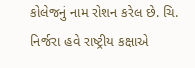કોલેજનું નામ રોશન કરેલ છે. ચિ. નિર્જરા હવે રાષ્ટ્રીય કક્ષાએ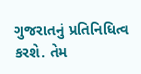ગુજરાતનું પ્રતિનિધિત્વ કરશે. તેમ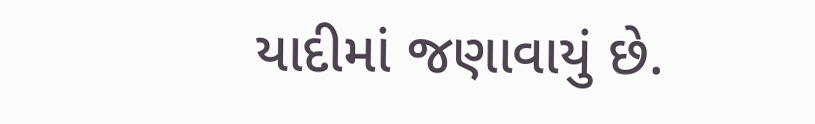યાદીમાં જણાવાયું છે.